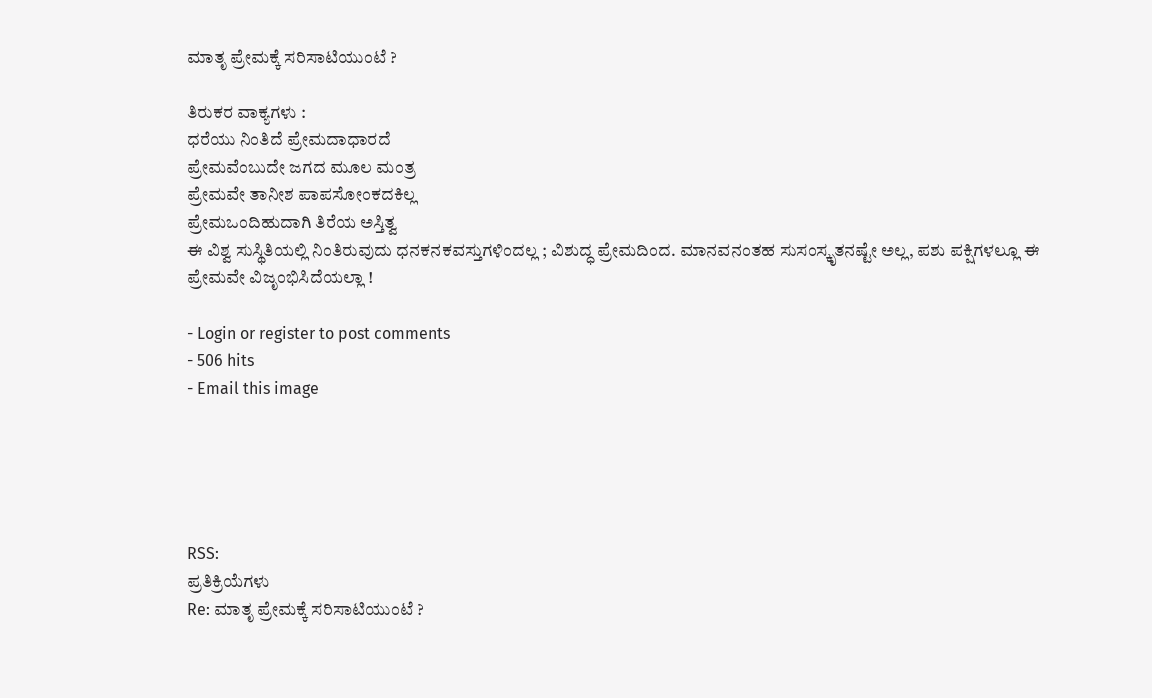ಮಾತೃ ಪ್ರೇಮಕ್ಕೆ ಸರಿಸಾಟಿಯುಂಟೆ ?

ತಿರುಕರ ವಾಕ್ಯಗಳು :
ಧರೆಯು ನಿಂತಿದೆ ಪ್ರೇಮದಾಧಾರದೆ
ಪ್ರೇಮವೆಂಬುದೇ ಜಗದ ಮೂಲ ಮಂತ್ರ
ಪ್ರೇಮವೇ ತಾನೀಶ ಪಾಪಸೋಂಕದಕಿಲ್ಲ
ಪ್ರೇಮಒಂದಿಹುದಾಗಿ ತಿರೆಯ ಅಸ್ತಿತ್ವ
ಈ ವಿಶ್ವ ಸುಸ್ಥಿತಿಯಲ್ಲಿ ನಿಂತಿರುವುದು ಧನಕನಕವಸ್ತುಗಳಿಂದಲ್ಲ ; ವಿಶುದ್ಧ ಪ್ರೇಮದಿಂದ. ಮಾನವನಂತಹ ಸುಸಂಸ್ಕೃತನಷ್ಟೇ ಅಲ್ಲ, ಪಶು ಪಕ್ಷಿಗಳಲ್ಲೂ ಈ ಪ್ರೇಮವೇ ವಿಜೃಂಭಿಸಿದೆಯಲ್ಲಾ !

- Login or register to post comments
- 506 hits
- Email this image





RSS:
ಪ್ರತಿಕ್ರಿಯೆಗಳು
Re: ಮಾತೃ ಪ್ರೇಮಕ್ಕೆ ಸರಿಸಾಟಿಯುಂಟೆ ?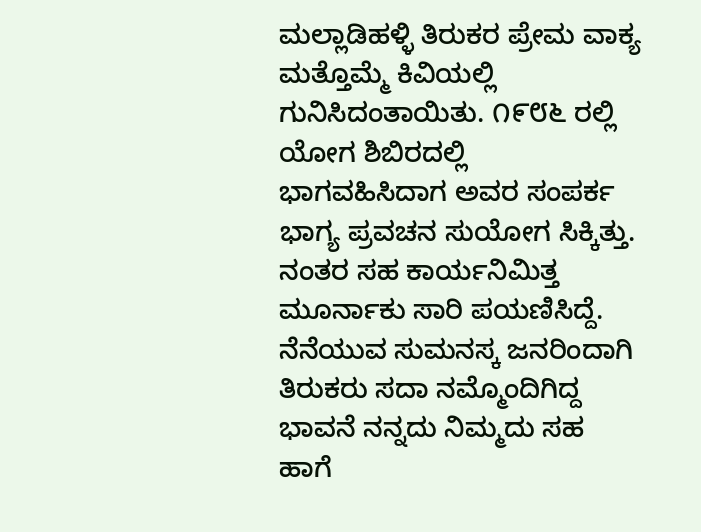ಮಲ್ಲಾಡಿಹಳ್ಳಿ ತಿರುಕರ ಪ್ರೇಮ ವಾಕ್ಯ ಮತ್ತೊಮ್ಮೆ ಕಿವಿಯಲ್ಲಿ ಗುನಿಸಿದಂತಾಯಿತು. ೧೯೮೬ ರಲ್ಲಿ ಯೋಗ ಶಿಬಿರದಲ್ಲಿ ಭಾಗವಹಿಸಿದಾಗ ಅವರ ಸಂಪರ್ಕ ಭಾಗ್ಯ ಪ್ರವಚನ ಸುಯೋಗ ಸಿಕ್ಕಿತ್ತು. ನಂತರ ಸಹ ಕಾರ್ಯನಿಮಿತ್ತ ಮೂರ್ನಾಕು ಸಾರಿ ಪಯಣಿಸಿದ್ದೆ. ನೆನೆಯುವ ಸುಮನಸ್ಕ ಜನರಿಂದಾಗಿ ತಿರುಕರು ಸದಾ ನಮ್ಮೊಂದಿಗಿದ್ದ ಭಾವನೆ ನನ್ನದು ನಿಮ್ಮದು ಸಹ ಹಾಗೆ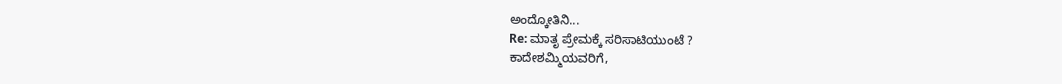ಅಂದ್ಕೋತಿನಿ...
Re: ಮಾತೃ ಪ್ರೇಮಕ್ಕೆ ಸರಿಸಾಟಿಯುಂಟೆ ?
ಕಾದೇಶಮ್ಮಿಯವರಿಗೆ,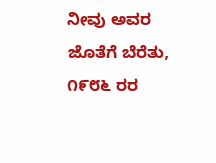ನೀವು ಅವರ ಜೊತೆಗೆ ಬೆರೆತು, ೧೯೮೬ ರರ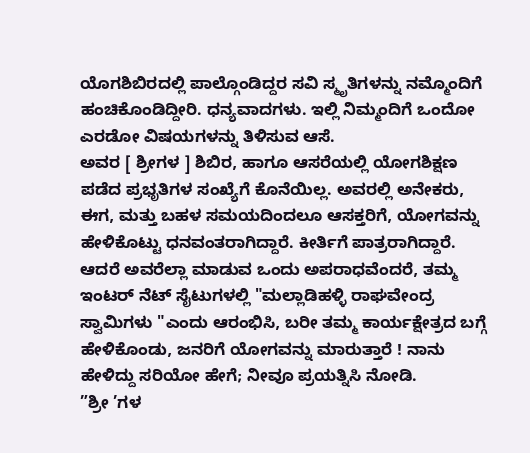ಯೊಗಶಿಬಿರದಲ್ಲಿ ಪಾಲ್ಗೊಂಡಿದ್ದರ ಸವಿ ಸ್ಮೃತಿಗಳನ್ನು ನಮ್ಮೊಂದಿಗೆ ಹಂಚಿಕೊಂಡಿದ್ದೀರಿ. ಧನ್ಯವಾದಗಳು. ಇಲ್ಲಿ ನಿಮ್ಮಂದಿಗೆ ಒಂದೋ ಎರಡೋ ವಿಷಯಗಳನ್ನು ತಿಳಿಸುವ ಆಸೆ.
ಅವರ [ ಶ್ರೀಗಳ ] ಶಿಬಿರ, ಹಾಗೂ ಆಸರೆಯಲ್ಲಿ ಯೋಗಶಿಕ್ಷಣ ಪಡೆದ ಪ್ರಭೃತಿಗಳ ಸಂಖ್ಯೆಗೆ ಕೊನೆಯಿಲ್ಲ. ಅವರಲ್ಲಿ ಅನೇಕರು, ಈಗ, ಮತ್ತು ಬಹಳ ಸಮಯದಿಂದಲೂ ಆಸಕ್ತರಿಗೆ, ಯೋಗವನ್ನು ಹೇಳಿಕೊಟ್ಟು ಧನವಂತರಾಗಿದ್ದಾರೆ. ಕೀರ್ತಿಗೆ ಪಾತ್ರರಾಗಿದ್ದಾರೆ. ಆದರೆ ಅವರೆಲ್ಲಾ ಮಾಡುವ ಒಂದು ಅಪರಾಧವೆಂದರೆ, ತಮ್ಮ ಇಂಟರ್ ನೆಟ್ ಸೈಟುಗಳಲ್ಲಿ "ಮಲ್ಲಾಡಿಹಳ್ಳಿ ರಾಘವೇಂದ್ರ ಸ್ವಾಮಿಗಳು "ಎಂದು ಆರಂಭಿಸಿ, ಬರೀ ತಮ್ಮ ಕಾರ್ಯಕ್ಷೇತ್ರದ ಬಗ್ಗೆ ಹೇಳಿಕೊಂಡು, ಜನರಿಗೆ ಯೋಗವನ್ನು ಮಾರುತ್ತಾರೆ ! ನಾನು ಹೇಳಿದ್ದು ಸರಿಯೋ ಹೇಗೆ; ನೀವೂ ಪ್ರಯತ್ನಿಸಿ ನೋಡಿ.
”ಶ್ರೀ ’ಗಳ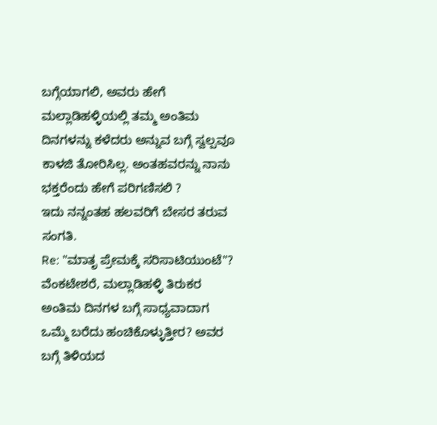ಬಗ್ಗೆಯಾಗಲಿ, ಅವರು ಹೇಗೆ ಮಲ್ಲಾಡಿಹಳ್ಳಿಯಲ್ಲಿ ತಮ್ಮ ಅಂತಿಮ ದಿನಗಳನ್ನು ಕಳೆದರು ಅನ್ನುವ ಬಗ್ಗೆ ಸ್ವಲ್ಪವೂ ಕಾಳಜಿ ತೋರಿಸಿಲ್ಲ. ಅಂತಹವರನ್ನು ನಾನು ಭಕ್ತರೆಂದು ಹೇಗೆ ಪರಿಗಣಿಸಲಿ ?
ಇದು ನನ್ನಂತಹ ಹಲವರಿಗೆ ಬೇಸರ ತರುವ ಸಂಗತಿ.
Re: "ಮಾತೃ ಪ್ರೇಮಕ್ಕೆ ಸರಿಸಾಟಿಯುಂಟೆ"?
ವೆಂಕಟೇಶರೆ, ಮಲ್ಲಾಡಿಹಳ್ಳಿ ತಿರುಕರ ಅಂತಿಮ ದಿನಗಳ ಬಗ್ಗೆ ಸಾಧ್ಯವಾದಾಗ ಒಮ್ಮೆ ಬರೆದು ಹಂಚಿಕೊಳ್ಳುತ್ತೀರ? ಅವರ ಬಗ್ಗೆ ತಿಳಿಯದ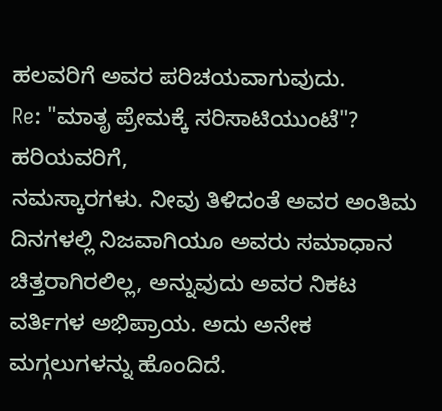ಹಲವರಿಗೆ ಅವರ ಪರಿಚಯವಾಗುವುದು.
Re: "ಮಾತೃ ಪ್ರೇಮಕ್ಕೆ ಸರಿಸಾಟಿಯುಂಟೆ"?
ಹರಿಯವರಿಗೆ,
ನಮಸ್ಕಾರಗಳು. ನೀವು ತಿಳಿದಂತೆ ಅವರ ಅಂತಿಮ ದಿನಗಳಲ್ಲಿ ನಿಜವಾಗಿಯೂ ಅವರು ಸಮಾಧಾನ ಚಿತ್ತರಾಗಿರಲಿಲ್ಲ, ಅನ್ನುವುದು ಅವರ ನಿಕಟ ವರ್ತಿಗಳ ಅಭಿಪ್ರಾಯ. ಅದು ಅನೇಕ ಮಗ್ಗಲುಗಳನ್ನು ಹೊಂದಿದೆ.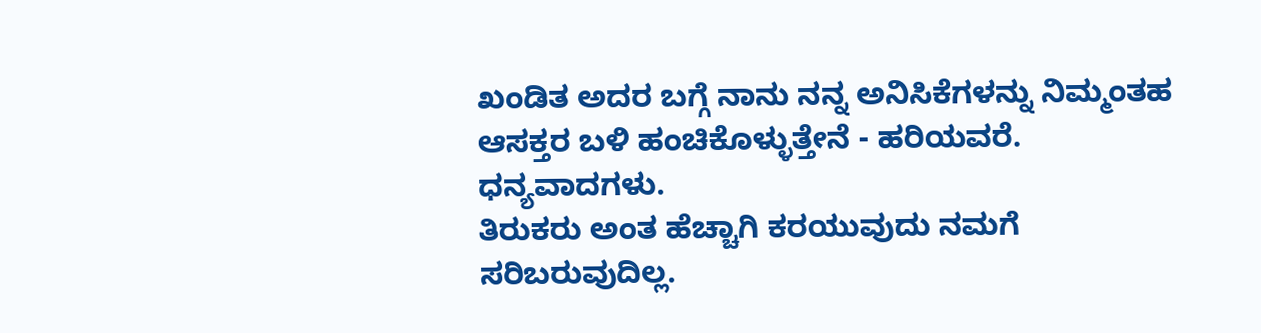ಖಂಡಿತ ಅದರ ಬಗ್ಗೆ ನಾನು ನನ್ನ ಅನಿಸಿಕೆಗಳನ್ನು ನಿಮ್ಮಂತಹ ಆಸಕ್ತರ ಬಳಿ ಹಂಚಿಕೊಳ್ಳುತ್ತೇನೆ - ಹರಿಯವರೆ.
ಧನ್ಯವಾದಗಳು.
ತಿರುಕರು ಅಂತ ಹೆಚ್ಚಾಗಿ ಕರಯುವುದು ನಮಗೆ ಸರಿಬರುವುದಿಲ್ಲ.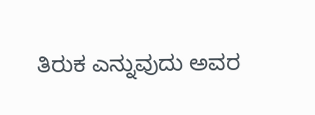ತಿರುಕ ಎನ್ನುವುದು ಅವರ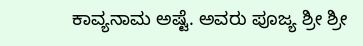ಕಾವ್ಯನಾಮ ಅಷ್ಟೆ. ಅವರು ಪೂಜ್ಯ ಶ್ರೀ ಶ್ರೀ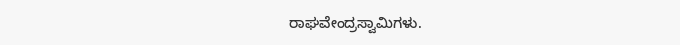ರಾಘವೇಂದ್ರಸ್ವಾಮಿಗಳು.